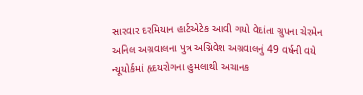સારવાર દરમિયાન હાર્ટએટેક આવી ગયો વેદાંતા ગ્રુપના ચેરમેન અનિલ અગ્રવાલના પુત્ર અગ્નિવેશ અગ્રવાલનું 49 વર્ષની વયે ન્યૂયોર્કમાં હૃદયરોગના હુમલાથી અચાનક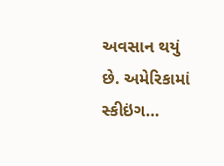અવસાન થયું છે. અમેરિકામાં સ્કીઇંગ…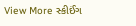View More સ્કીઈંગ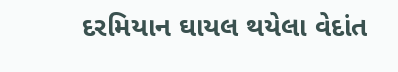દરમિયાન ઘાયલ થયેલા વેદાંત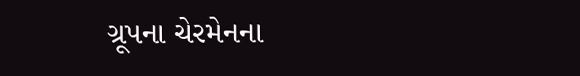ગ્રૂપના ચેરમેનના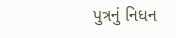પુત્રનું નિધન